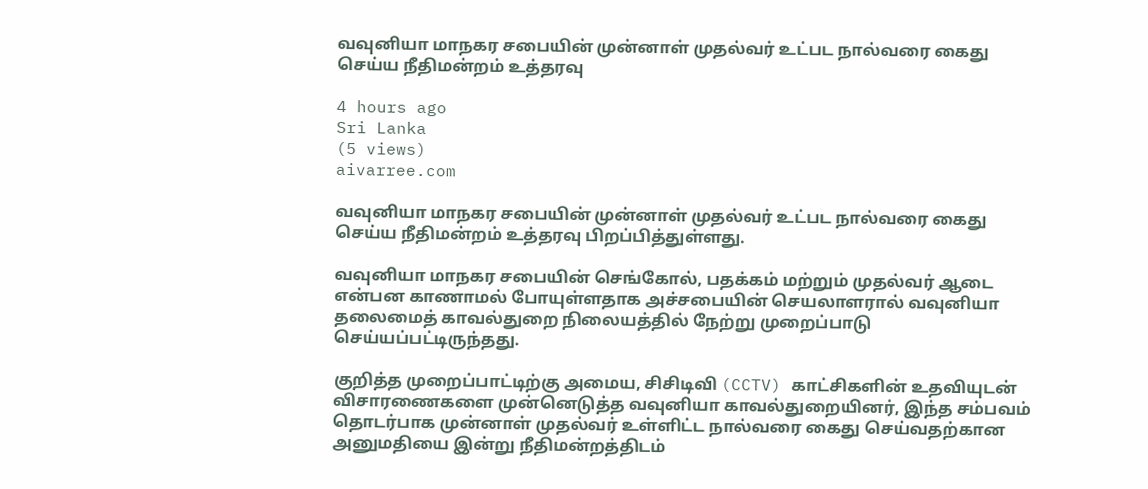வவுனியா மாநகர சபையின் முன்னாள் முதல்வர் உட்பட நால்வரை கைது செய்ய நீதிமன்றம் உத்தரவு

4 hours ago
Sri Lanka
(5 views)
aivarree.com

வவுனியா மாநகர சபையின் முன்னாள் முதல்வர் உட்பட நால்வரை கைது செய்ய நீதிமன்றம் உத்தரவு பிறப்பித்துள்ளது.

வவுனியா மாநகர சபையின் செங்கோல், பதக்கம் மற்றும் முதல்வர் ஆடை என்பன காணாமல் போயுள்ளதாக அச்சபையின் செயலாளரால் வவுனியா தலைமைத் காவல்துறை நிலையத்தில் நேற்று முறைப்பாடு செய்யப்பட்டிருந்தது.

குறித்த முறைப்பாட்டிற்கு அமைய, சிசிடிவி (CCTV) காட்சிகளின் உதவியுடன் விசாரணைகளை முன்னெடுத்த வவுனியா காவல்துறையினர், இந்த சம்பவம் தொடர்பாக முன்னாள் முதல்வர் உள்ளிட்ட நால்வரை கைது செய்வதற்கான அனுமதியை இன்று நீதிமன்றத்திடம்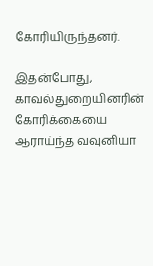கோரியிருந்தனர்.

இதன்போது, காவல்துறையினரின் கோரிக்கையை ஆராய்ந்த வவுனியா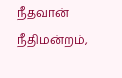நீதவான் நீதிமன்றம்,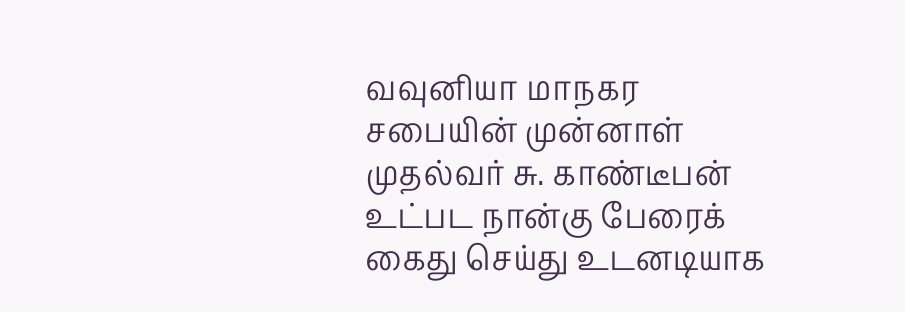வவுனியா மாநகர சபையின் முன்னாள் முதல்வர் சு. காண்டீபன் உட்பட நான்கு பேரைக் கைது செய்து உடனடியாக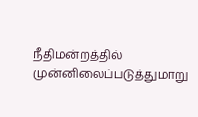நீதிமன்றத்தில் முன்னிலைப்படுத்துமாறு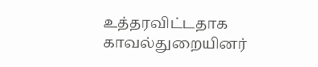உத்தரவிட்டதாக காவல்துறையினர்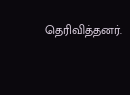தெரிவித்தனர்.